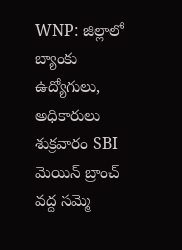WNP: జిల్లాలో బ్యాంకు ఉద్యోగులు, అధికారులు శుక్రవారం SBI మెయిన్ బ్రాంచ్ వద్ద సమ్మె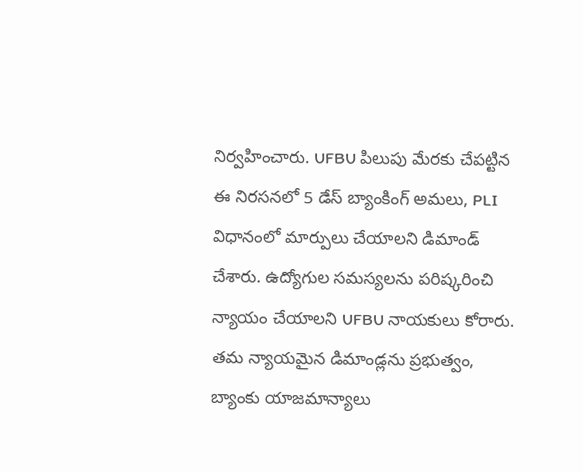నిర్వహించారు. UFBU పిలుపు మేరకు చేపట్టిన ఈ నిరసనలో 5 డేస్ బ్యాంకింగ్ అమలు, PLI విధానంలో మార్పులు చేయాలని డిమాండ్ చేశారు. ఉద్యోగుల సమస్యలను పరిష్కరించి న్యాయం చేయాలని UFBU నాయకులు కోరారు. తమ న్యాయమైన డిమాండ్లను ప్రభుత్వం, బ్యాంకు యాజమాన్యాలు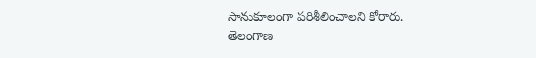సానుకూలంగా పరిశీలించాలని కోరారు.
తెలంగాణ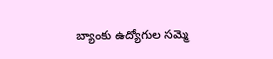బ్యాంకు ఉద్యోగుల సమ్మె